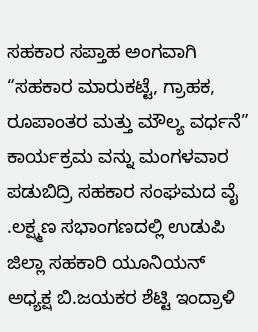ಸಹಕಾರ ಸಪ್ತಾಹ ಅಂಗವಾಗಿ “ಸಹಕಾರ ಮಾರುಕಟ್ಟೆ, ಗ್ರಾಹಕ, ರೂಪಾಂತರ ಮತ್ತು ಮೌಲ್ಯ ವರ್ಧನೆ” ಕಾರ್ಯಕ್ರಮ ವನ್ನು ಮಂಗಳವಾರ ಪಡುಬಿದ್ರಿ ಸಹಕಾರ ಸಂಘಮದ ವೈ .ಲಕ್ಷ್ಮಣ ಸಭಾಂಗಣದಲ್ಲಿ ಉಡುಪಿ ಜಿಲ್ಲಾ ಸಹಕಾರಿ ಯೂನಿಯನ್ ಅಧ್ಯಕ್ಷ ಬಿ.ಜಯಕರ ಶೆಟ್ಟಿ ಇಂದ್ರಾಳಿ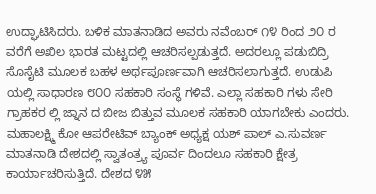ಉದ್ಘಾಟಿಸಿದರು. ಬಳಿಕ ಮಾತನಾಡಿದ ಅವರು ನವೆಂಬರ್ ೧೪ ರಿಂದ ೨೦ ರ ವರೆಗೆ ಅಖಿಲ ಭಾರತ ಮಟ್ಟದಲ್ಲಿ ಆಚರಿಸಲ್ಪಡುತ್ತದೆ. ಅದರಲ್ಲೂ ಪಡುಬಿದ್ರಿ ಸೊಸೈಟಿ ಮೂಲಕ ಬಹಳ ಅರ್ಥಪೂರ್ಣವಾಗಿ ಆಚರಿಸಲಾಗುತ್ತದೆ. ಉಡುಪಿ ಯಲ್ಲಿ ಸಾಧಾರಣ ೮೦೦ ಸಹಕಾರಿ ಸಂಸ್ಥೆ ಗಳಿವೆ. ಎಲ್ಲಾ ಸಹಕಾರಿ ಗಳು ಸೇರಿ ಗ್ರಾಹಕರ ಲ್ಲಿ ಜ್ನಾನ ದ ಬೀಜ ಬಿತ್ತುವ ಮೂಲಕ ಸಹಕಾರಿ ಯಾಗಬೇಕು ಎಂದರು. ಮಹಾಲಕ್ಷ್ಮಿ ಕೋ ಆಪರೇಟಿವ್ ಬ್ಯಾಂಕ್ ಅಧ್ಯಕ್ಷ ಯಶ್ ಪಾಲ್ ಎ.ಸುವರ್ಣ ಮಾತನಾಡಿ ದೇಶದಲ್ಲಿ ಸ್ವಾತಂತ್ರ್ಯ ಪೂರ್ವ ದಿಂದಲೂ ಸಹಕಾರಿ ಕ್ಷೇತ್ರ ಕಾರ್ಯಾಚರಿಸುತ್ತಿದೆ. ದೇಶದ ೪೫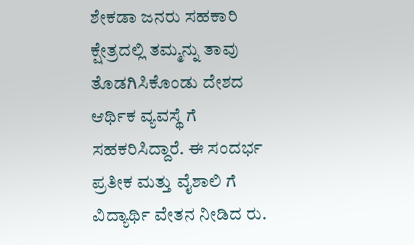ಶೇಕಡಾ ಜನರು ಸಹಕಾರಿ ಕ್ಷೇತ್ರದಲ್ಲಿ ತಮ್ಮನ್ನು ತಾವು ತೊಡಗಿಸಿಕೊಂಡು ದೇಶದ ಆರ್ಥಿಕ ವ್ಯವಸ್ಥೆ ಗೆ ಸಹಕರಿಸಿದ್ದಾರೆ. ಈ ಸಂದರ್ಭ ಪ್ರತೀಕ ಮತ್ತು ವೈಶಾಲಿ ಗೆ ವಿದ್ಯಾರ್ಥಿ ವೇತನ ನೀಡಿದ ರು.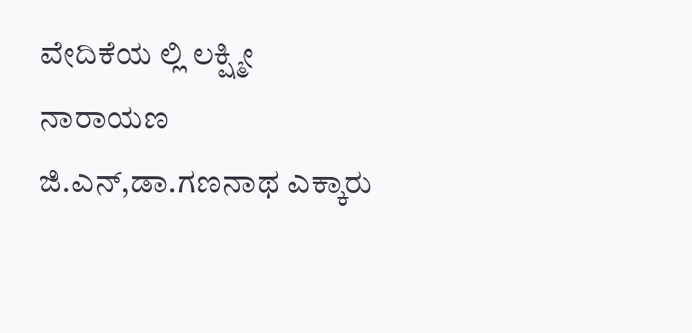ವೇದಿಕೆಯ ಲ್ಲಿ ಲಕ್ಷ್ಮೀ ನಾರಾಯಣ ಜಿ.ಎನ್,ಡಾ.ಗಣನಾಥ ಎಕ್ಕಾರು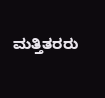ಮತ್ತಿತರರು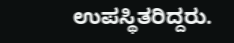ಉಪಸ್ಥಿತರಿದ್ದರು.